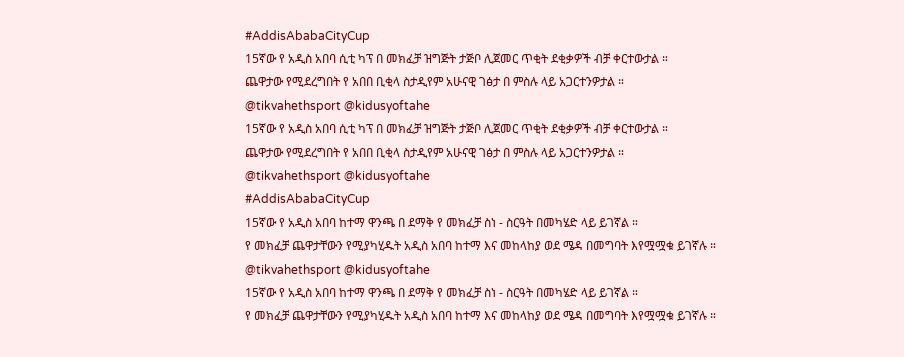#AddisAbabaCityCup
15ኛው የ አዲስ አበባ ሲቲ ካፕ በ መክፈቻ ዝግጅት ታጅቦ ሊጀመር ጥቂት ደቂቃዎች ብቻ ቀርተውታል ።
ጨዋታው የሚደረግበት የ አበበ ቢቂላ ስታዲየም አሁናዊ ገፅታ በ ምስሉ ላይ አጋርተንዎታል ።
@tikvahethsport @kidusyoftahe
15ኛው የ አዲስ አበባ ሲቲ ካፕ በ መክፈቻ ዝግጅት ታጅቦ ሊጀመር ጥቂት ደቂቃዎች ብቻ ቀርተውታል ።
ጨዋታው የሚደረግበት የ አበበ ቢቂላ ስታዲየም አሁናዊ ገፅታ በ ምስሉ ላይ አጋርተንዎታል ።
@tikvahethsport @kidusyoftahe
#AddisAbabaCityCup
15ኛው የ አዲስ አበባ ከተማ ዋንጫ በ ደማቅ የ መክፈቻ ስነ - ስርዓት በመካሄድ ላይ ይገኛል ።
የ መክፈቻ ጨዋታቸውን የሚያካሂዱት አዲስ አበባ ከተማ እና መከላከያ ወደ ሜዳ በመግባት እየሟሟቁ ይገኛሉ ።
@tikvahethsport @kidusyoftahe
15ኛው የ አዲስ አበባ ከተማ ዋንጫ በ ደማቅ የ መክፈቻ ስነ - ስርዓት በመካሄድ ላይ ይገኛል ።
የ መክፈቻ ጨዋታቸውን የሚያካሂዱት አዲስ አበባ ከተማ እና መከላከያ ወደ ሜዳ በመግባት እየሟሟቁ ይገኛሉ ።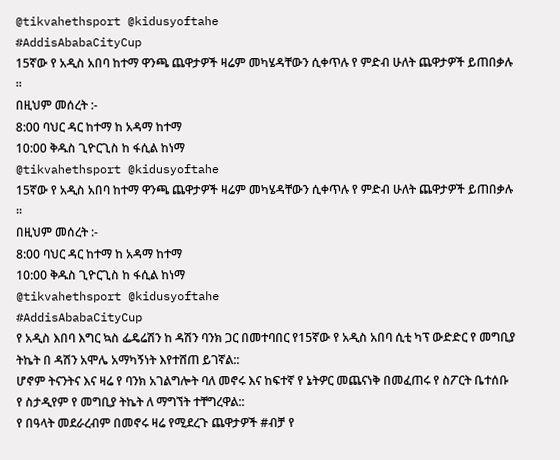@tikvahethsport @kidusyoftahe
#AddisAbabaCityCup
15ኛው የ አዲስ አበባ ከተማ ዋንጫ ጨዋታዎች ዛሬም መካሄዳቸውን ሲቀጥሉ የ ምድብ ሁለት ጨዋታዎች ይጠበቃሉ ።
በዚህም መሰረት :-
8:00 ባህር ዳር ከተማ ከ አዳማ ከተማ
10:00 ቅዱስ ጊዮርጊስ ከ ፋሲል ከነማ
@tikvahethsport @kidusyoftahe
15ኛው የ አዲስ አበባ ከተማ ዋንጫ ጨዋታዎች ዛሬም መካሄዳቸውን ሲቀጥሉ የ ምድብ ሁለት ጨዋታዎች ይጠበቃሉ ።
በዚህም መሰረት :-
8:00 ባህር ዳር ከተማ ከ አዳማ ከተማ
10:00 ቅዱስ ጊዮርጊስ ከ ፋሲል ከነማ
@tikvahethsport @kidusyoftahe
#AddisAbabaCityCup
የ አዲስ እበባ እግር ኳስ ፌዴሬሽን ከ ዳሽን ባንክ ጋር በመተባበር የ15ኛው የ አዲስ አበባ ሲቲ ካፕ ውድድር የ መግቢያ ትኬት በ ዳሽን አሞሌ አማካኝነት እየተሸጠ ይገኛል::
ሆኖም ትናንትና እና ዛሬ የ ባንክ አገልግሎት ባለ መኖሩ እና ከፍተኛ የ ኔትዎር መጨናነቅ በመፈጠሩ የ ስፖርት ቤተሰቡ የ ስታዲየም የ መግቢያ ትኬት ለ ማግኘት ተቸግረዋል::
የ በዓላት መደራረብም በመኖሩ ዛሬ የሚደረጉ ጨዋታዎች #ብቻ የ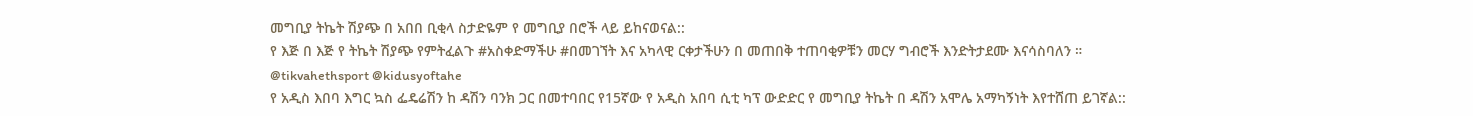መግቢያ ትኬት ሽያጭ በ አበበ ቢቂላ ስታድዬም የ መግቢያ በሮች ላይ ይከናወናል::
የ እጅ በ እጅ የ ትኬት ሽያጭ የምትፈልጉ #አስቀድማችሁ #በመገኘት እና አካላዊ ርቀታችሁን በ መጠበቅ ተጠባቂዎቹን መርሃ ግብሮች እንድትታደሙ እናሳስባለን ።
@tikvahethsport @kidusyoftahe
የ አዲስ እበባ እግር ኳስ ፌዴሬሽን ከ ዳሽን ባንክ ጋር በመተባበር የ15ኛው የ አዲስ አበባ ሲቲ ካፕ ውድድር የ መግቢያ ትኬት በ ዳሽን አሞሌ አማካኝነት እየተሸጠ ይገኛል::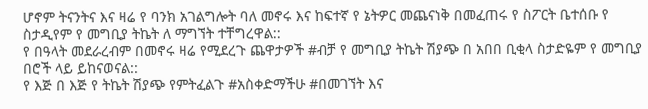ሆኖም ትናንትና እና ዛሬ የ ባንክ አገልግሎት ባለ መኖሩ እና ከፍተኛ የ ኔትዎር መጨናነቅ በመፈጠሩ የ ስፖርት ቤተሰቡ የ ስታዲየም የ መግቢያ ትኬት ለ ማግኘት ተቸግረዋል::
የ በዓላት መደራረብም በመኖሩ ዛሬ የሚደረጉ ጨዋታዎች #ብቻ የ መግቢያ ትኬት ሽያጭ በ አበበ ቢቂላ ስታድዬም የ መግቢያ በሮች ላይ ይከናወናል::
የ እጅ በ እጅ የ ትኬት ሽያጭ የምትፈልጉ #አስቀድማችሁ #በመገኘት እና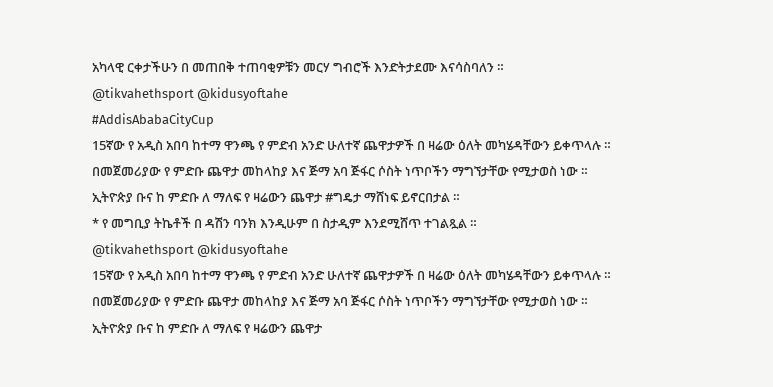አካላዊ ርቀታችሁን በ መጠበቅ ተጠባቂዎቹን መርሃ ግብሮች እንድትታደሙ እናሳስባለን ።
@tikvahethsport @kidusyoftahe
#AddisAbabaCityCup
15ኛው የ አዲስ አበባ ከተማ ዋንጫ የ ምድብ አንድ ሁለተኛ ጨዋታዎች በ ዛሬው ዕለት መካሄዳቸውን ይቀጥላሉ ።
በመጀመሪያው የ ምድቡ ጨዋታ መከላከያ እና ጅማ አባ ጅፋር ሶስት ነጥቦችን ማግኘታቸው የሚታወስ ነው ።
ኢትዮጵያ ቡና ከ ምድቡ ለ ማለፍ የ ዛሬውን ጨዋታ #ግዴታ ማሸነፍ ይኖርበታል ።
* የ መግቢያ ትኬቶች በ ዳሽን ባንክ እንዲሁም በ ስታዲም እንደሚሸጥ ተገልጿል ።
@tikvahethsport @kidusyoftahe
15ኛው የ አዲስ አበባ ከተማ ዋንጫ የ ምድብ አንድ ሁለተኛ ጨዋታዎች በ ዛሬው ዕለት መካሄዳቸውን ይቀጥላሉ ።
በመጀመሪያው የ ምድቡ ጨዋታ መከላከያ እና ጅማ አባ ጅፋር ሶስት ነጥቦችን ማግኘታቸው የሚታወስ ነው ።
ኢትዮጵያ ቡና ከ ምድቡ ለ ማለፍ የ ዛሬውን ጨዋታ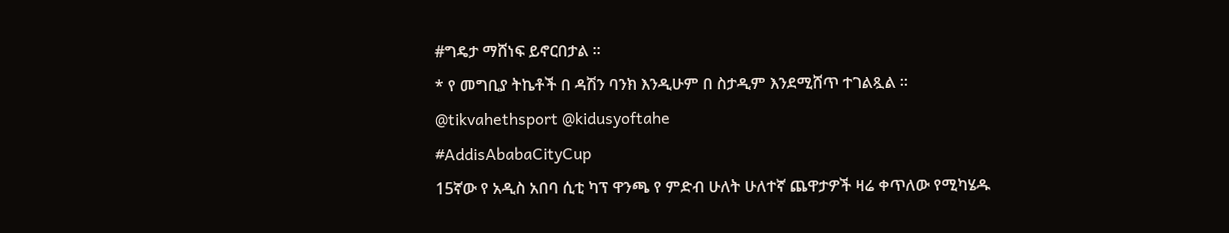#ግዴታ ማሸነፍ ይኖርበታል ።
* የ መግቢያ ትኬቶች በ ዳሽን ባንክ እንዲሁም በ ስታዲም እንደሚሸጥ ተገልጿል ።
@tikvahethsport @kidusyoftahe
#AddisAbabaCityCup
15ኛው የ አዲስ አበባ ሲቲ ካፕ ዋንጫ የ ምድብ ሁለት ሁለተኛ ጨዋታዎች ዛሬ ቀጥለው የሚካሄዱ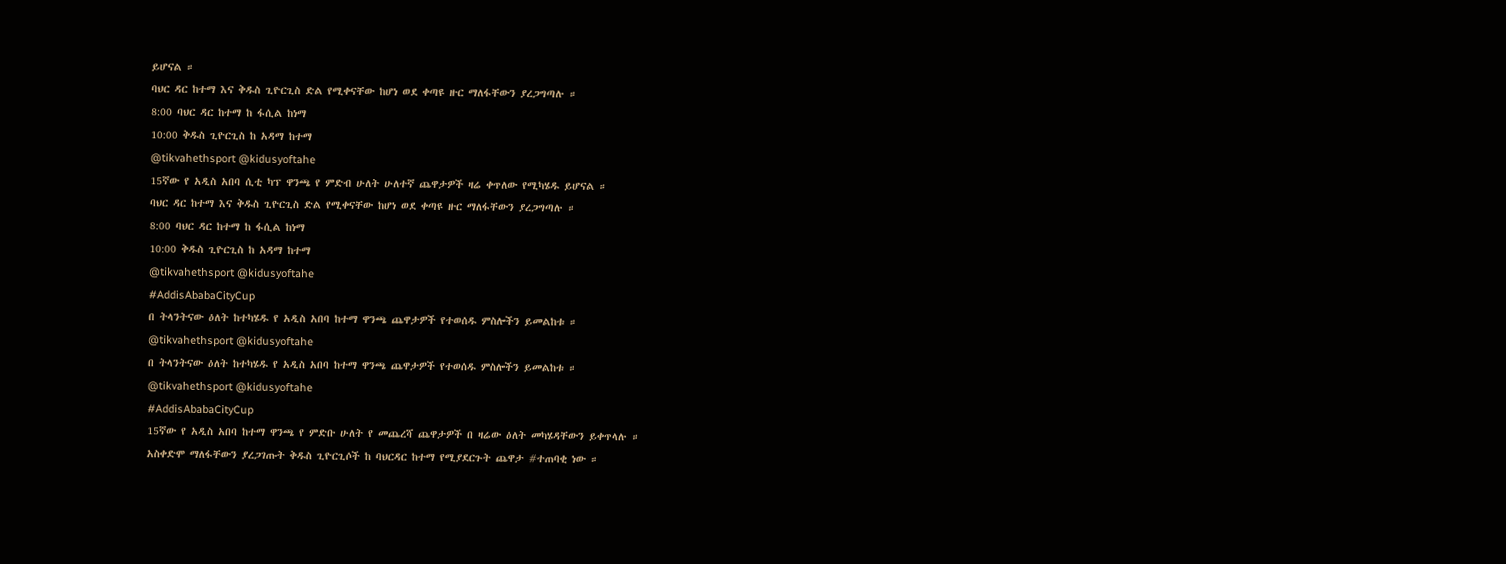ይሆናል ።
ባህር ዳር ከተማ እና ቅዱስ ጊዮርጊስ ድል የሚቀናቸው ከሆነ ወደ ቀጣዩ ዙር ማለፋቸውን ያረጋግጣሉ ።
8:00 ባህር ዳር ከተማ ከ ፋሲል ከነማ
10:00 ቅዱስ ጊዮርጊስ ከ አዳማ ከተማ
@tikvahethsport @kidusyoftahe
15ኛው የ አዲስ አበባ ሲቲ ካፕ ዋንጫ የ ምድብ ሁለት ሁለተኛ ጨዋታዎች ዛሬ ቀጥለው የሚካሄዱ ይሆናል ።
ባህር ዳር ከተማ እና ቅዱስ ጊዮርጊስ ድል የሚቀናቸው ከሆነ ወደ ቀጣዩ ዙር ማለፋቸውን ያረጋግጣሉ ።
8:00 ባህር ዳር ከተማ ከ ፋሲል ከነማ
10:00 ቅዱስ ጊዮርጊስ ከ አዳማ ከተማ
@tikvahethsport @kidusyoftahe
#AddisAbabaCityCup
በ ትላንትናው ዕለት ከተካሄዱ የ አዲስ አበባ ከተማ ዋንጫ ጨዋታዎች የተወሰዱ ምስሎችን ይመልከቱ ።
@tikvahethsport @kidusyoftahe
በ ትላንትናው ዕለት ከተካሄዱ የ አዲስ አበባ ከተማ ዋንጫ ጨዋታዎች የተወሰዱ ምስሎችን ይመልከቱ ።
@tikvahethsport @kidusyoftahe
#AddisAbabaCityCup
15ኛው የ አዲስ አበባ ከተማ ዋንጫ የ ምድቡ ሁለት የ መጨረሻ ጨዋታዎች በ ዛሬው ዕለት መካሄዳቸውን ይቀጥላሉ ።
አስቀድሞ ማለፋቸውን ያረጋገጡት ቅዱስ ጊዮርጊሶች ከ ባህርዳር ከተማ የሚያደርጉት ጨዋታ #ተጠባቂ ነው ።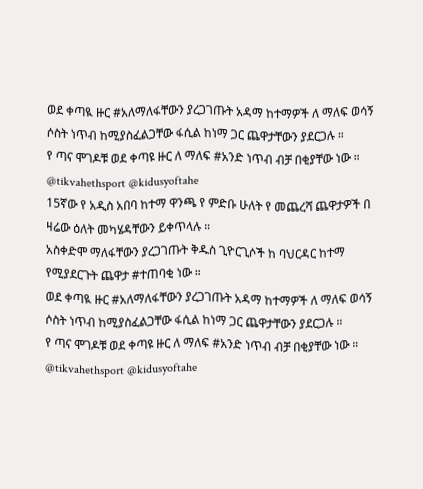ወደ ቀጣዪ ዙር #አለማለፋቸውን ያረጋገጡት አዳማ ከተማዎች ለ ማለፍ ወሳኝ ሶስት ነጥብ ከሚያስፈልጋቸው ፋሲል ከነማ ጋር ጨዋታቸውን ያደርጋሉ ።
የ ጣና ሞገዶቹ ወደ ቀጣዩ ዙር ለ ማለፍ #አንድ ነጥብ ብቻ በቂያቸው ነው ።
@tikvahethsport @kidusyoftahe
15ኛው የ አዲስ አበባ ከተማ ዋንጫ የ ምድቡ ሁለት የ መጨረሻ ጨዋታዎች በ ዛሬው ዕለት መካሄዳቸውን ይቀጥላሉ ።
አስቀድሞ ማለፋቸውን ያረጋገጡት ቅዱስ ጊዮርጊሶች ከ ባህርዳር ከተማ የሚያደርጉት ጨዋታ #ተጠባቂ ነው ።
ወደ ቀጣዪ ዙር #አለማለፋቸውን ያረጋገጡት አዳማ ከተማዎች ለ ማለፍ ወሳኝ ሶስት ነጥብ ከሚያስፈልጋቸው ፋሲል ከነማ ጋር ጨዋታቸውን ያደርጋሉ ።
የ ጣና ሞገዶቹ ወደ ቀጣዩ ዙር ለ ማለፍ #አንድ ነጥብ ብቻ በቂያቸው ነው ።
@tikvahethsport @kidusyoftahe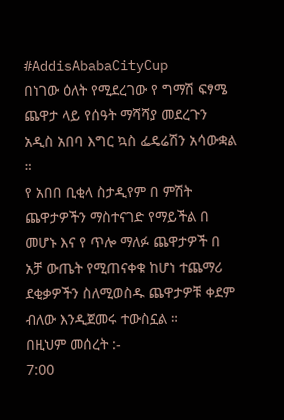#AddisAbabaCityCup
በነገው ዕለት የሚደረገው የ ግማሽ ፍፃሜ ጨዋታ ላይ የሰዓት ማሻሻያ መደረጉን አዲስ አበባ እግር ኳስ ፌዴሬሽን አሳውቋል ።
የ አበበ ቢቂላ ስታዲየም በ ምሽት ጨዋታዎችን ማስተናገድ የማይችል በ መሆኑ እና የ ጥሎ ማለፉ ጨዋታዎች በ አቻ ውጤት የሚጠናቀቁ ከሆነ ተጨማሪ ደቂቃዎችን ስለሚወስዱ ጨዋታዎቹ ቀደም ብለው እንዲጀመሩ ተውስኗል ።
በዚህም መሰረት :-
7:00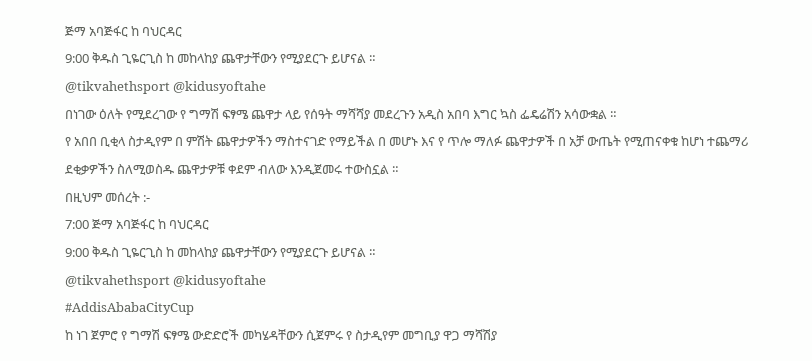ጅማ አባጅፋር ከ ባህርዳር
9:00 ቅዱስ ጊዬርጊስ ከ መከላከያ ጨዋታቸውን የሚያደርጉ ይሆናል ።
@tikvahethsport @kidusyoftahe
በነገው ዕለት የሚደረገው የ ግማሽ ፍፃሜ ጨዋታ ላይ የሰዓት ማሻሻያ መደረጉን አዲስ አበባ እግር ኳስ ፌዴሬሽን አሳውቋል ።
የ አበበ ቢቂላ ስታዲየም በ ምሽት ጨዋታዎችን ማስተናገድ የማይችል በ መሆኑ እና የ ጥሎ ማለፉ ጨዋታዎች በ አቻ ውጤት የሚጠናቀቁ ከሆነ ተጨማሪ ደቂቃዎችን ስለሚወስዱ ጨዋታዎቹ ቀደም ብለው እንዲጀመሩ ተውስኗል ።
በዚህም መሰረት :-
7:00 ጅማ አባጅፋር ከ ባህርዳር
9:00 ቅዱስ ጊዬርጊስ ከ መከላከያ ጨዋታቸውን የሚያደርጉ ይሆናል ።
@tikvahethsport @kidusyoftahe
#AddisAbabaCityCup
ከ ነገ ጀምሮ የ ግማሽ ፍፃሜ ውድድሮች መካሄዳቸውን ሲጀምሩ የ ስታዲየም መግቢያ ዋጋ ማሻሽያ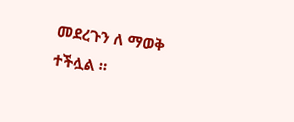መደረጉን ለ ማወቅ ተችሏል ።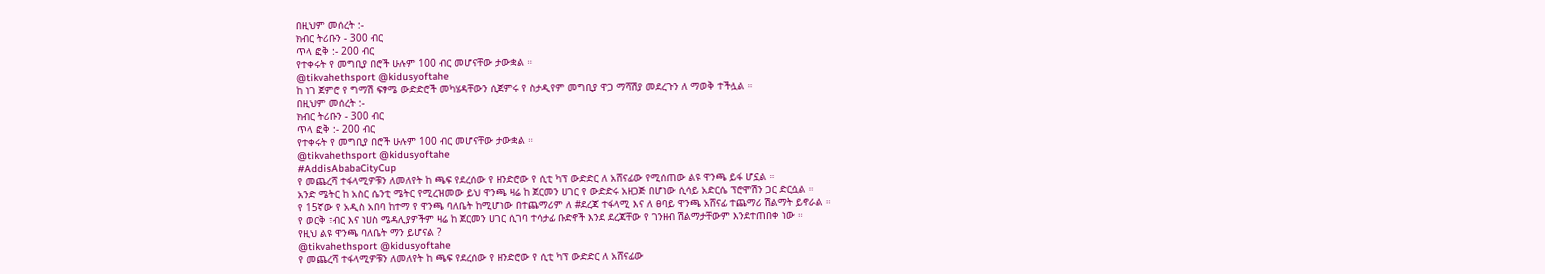በዚህም መሰረት :-
ክብር ትሪቡን - 300 ብር
ጥላ ፎቅ :- 200 ብር
የተቀሩት የ መግቢያ በሮች ሁሉም 100 ብር መሆናቸው ታውቋል ።
@tikvahethsport @kidusyoftahe
ከ ነገ ጀምሮ የ ግማሽ ፍፃሜ ውድድሮች መካሄዳቸውን ሲጀምሩ የ ስታዲየም መግቢያ ዋጋ ማሻሽያ መደረጉን ለ ማወቅ ተችሏል ።
በዚህም መሰረት :-
ክብር ትሪቡን - 300 ብር
ጥላ ፎቅ :- 200 ብር
የተቀሩት የ መግቢያ በሮች ሁሉም 100 ብር መሆናቸው ታውቋል ።
@tikvahethsport @kidusyoftahe
#AddisAbabaCityCup
የ መጨረሻ ተፋላሚዎቹን ለመለየት ከ ጫፍ የደረሰው የ ዘንድሮው የ ሲቲ ካፕ ውድድር ለ አሸናፊው የሚሰጠው ልዩ ዋንጫ ይፋ ሆኗል ።
አንድ ሜትር ከ አስር ሴንቲ ሜትር የሚረዝመው ይህ ዋንጫ ዛሬ ከ ጀርመን ሀገር የ ውድድሩ አዘጋጅ በሆነው ሲሳይ አድርሴ ፕሮሞሽን ጋር ድርሷል ።
የ 15ኛው የ አዲስ አበባ ከተማ የ ዋንጫ ባለቤት ከሚሆነው በተጨማሪም ለ #ደረጃ ተፋላሚ እና ለ ፀባይ ዋንጫ አሸናፊ ተጨማሪ ሽልማት ይኖራል ።
የ ወርቅ ፣ብር እና ነሀስ ሜዳሊያዎችም ዛሬ ከ ጀርመን ሀገር ሲገባ ተሳታፊ ቡድኖች እንደ ደረጃቸው የ ገንዘብ ሽልማታቸውም እንደተጠበቀ ነው ።
የዚህ ልዩ ዋንጫ ባለቤት ማን ይሆናል ?
@tikvahethsport @kidusyoftahe
የ መጨረሻ ተፋላሚዎቹን ለመለየት ከ ጫፍ የደረሰው የ ዘንድሮው የ ሲቲ ካፕ ውድድር ለ አሸናፊው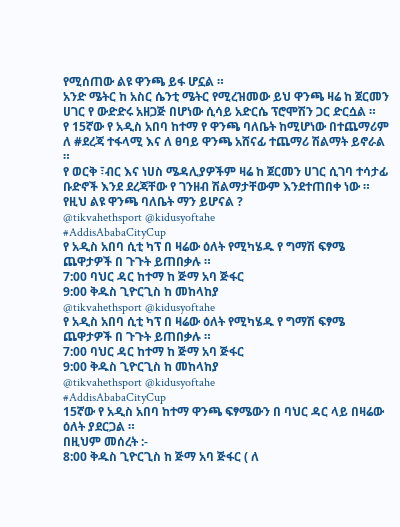የሚሰጠው ልዩ ዋንጫ ይፋ ሆኗል ።
አንድ ሜትር ከ አስር ሴንቲ ሜትር የሚረዝመው ይህ ዋንጫ ዛሬ ከ ጀርመን ሀገር የ ውድድሩ አዘጋጅ በሆነው ሲሳይ አድርሴ ፕሮሞሽን ጋር ድርሷል ።
የ 15ኛው የ አዲስ አበባ ከተማ የ ዋንጫ ባለቤት ከሚሆነው በተጨማሪም ለ #ደረጃ ተፋላሚ እና ለ ፀባይ ዋንጫ አሸናፊ ተጨማሪ ሽልማት ይኖራል ።
የ ወርቅ ፣ብር እና ነሀስ ሜዳሊያዎችም ዛሬ ከ ጀርመን ሀገር ሲገባ ተሳታፊ ቡድኖች እንደ ደረጃቸው የ ገንዘብ ሽልማታቸውም እንደተጠበቀ ነው ።
የዚህ ልዩ ዋንጫ ባለቤት ማን ይሆናል ?
@tikvahethsport @kidusyoftahe
#AddisAbabaCityCup
የ አዲስ አበባ ሲቲ ካፕ በ ዛሬው ዕለት የሚካሄዱ የ ግማሽ ፍፃሜ ጨዋታዎች በ ጉጉት ይጠበቃሉ ።
7:00 ባህር ዳር ከተማ ከ ጅማ አባ ጅፋር
9:00 ቅዱስ ጊዮርጊስ ከ መከላከያ
@tikvahethsport @kidusyoftahe
የ አዲስ አበባ ሲቲ ካፕ በ ዛሬው ዕለት የሚካሄዱ የ ግማሽ ፍፃሜ ጨዋታዎች በ ጉጉት ይጠበቃሉ ።
7:00 ባህር ዳር ከተማ ከ ጅማ አባ ጅፋር
9:00 ቅዱስ ጊዮርጊስ ከ መከላከያ
@tikvahethsport @kidusyoftahe
#AddisAbabaCityCup
15ኛው የ አዲስ አበባ ከተማ ዋንጫ ፍፃሜውን በ ባህር ዳር ላይ በዛሬው ዕለት ያደርጋል ።
በዚህም መሰረት :-
8:00 ቅዱስ ጊዮርጊስ ከ ጅማ አባ ጅፋር ( ለ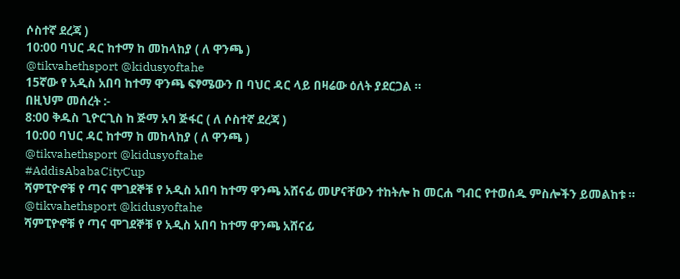ሶስተኛ ደረጃ )
10:00 ባህር ዳር ከተማ ከ መከላከያ ( ለ ዋንጫ )
@tikvahethsport @kidusyoftahe
15ኛው የ አዲስ አበባ ከተማ ዋንጫ ፍፃሜውን በ ባህር ዳር ላይ በዛሬው ዕለት ያደርጋል ።
በዚህም መሰረት :-
8:00 ቅዱስ ጊዮርጊስ ከ ጅማ አባ ጅፋር ( ለ ሶስተኛ ደረጃ )
10:00 ባህር ዳር ከተማ ከ መከላከያ ( ለ ዋንጫ )
@tikvahethsport @kidusyoftahe
#AddisAbabaCityCup
ሻምፒዮኖቹ የ ጣና ሞገደኞቹ የ አዲስ አበባ ከተማ ዋንጫ አሸናፊ መሆናቸውን ተከትሎ ከ መርሐ ግብር የተወሰዱ ምስሎችን ይመልከቱ ።
@tikvahethsport @kidusyoftahe
ሻምፒዮኖቹ የ ጣና ሞገደኞቹ የ አዲስ አበባ ከተማ ዋንጫ አሸናፊ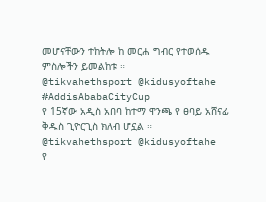መሆናቸውን ተከትሎ ከ መርሐ ግብር የተወሰዱ ምስሎችን ይመልከቱ ።
@tikvahethsport @kidusyoftahe
#AddisAbabaCityCup
የ 15ኛው አዲስ አበባ ከተማ ዋንጫ የ ፀባይ አሸናፊ ቅዱስ ጊዮርጊስ ክለብ ሆኗል ።
@tikvahethsport @kidusyoftahe
የ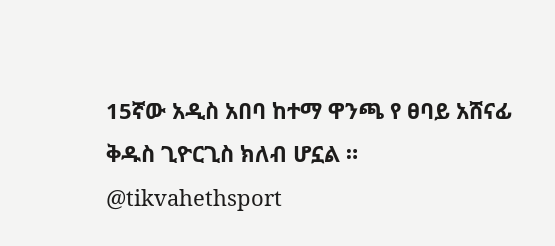15ኛው አዲስ አበባ ከተማ ዋንጫ የ ፀባይ አሸናፊ ቅዱስ ጊዮርጊስ ክለብ ሆኗል ።
@tikvahethsport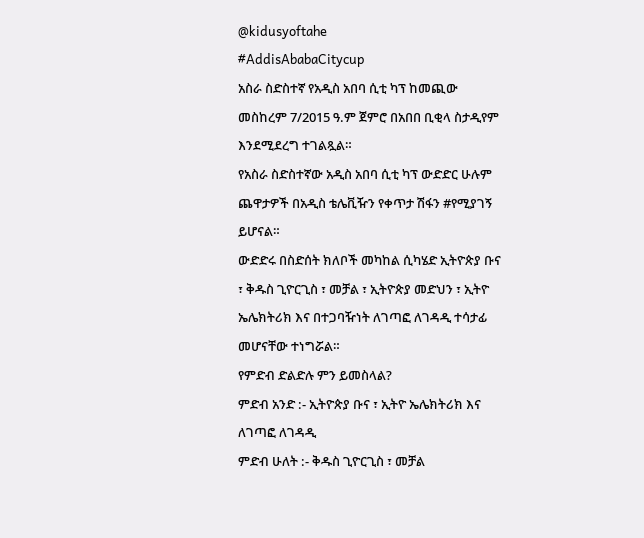@kidusyoftahe
#AddisAbabaCitycup
አስራ ስድስተኛ የአዲስ አበባ ሲቲ ካፕ ከመጪው መስከረም 7/2015 ዓ.ም ጀምሮ በአበበ ቢቂላ ስታዲየም እንደሚደረግ ተገልጿል።
የአስራ ስድስተኛው አዲስ አበባ ሲቲ ካፕ ውድድር ሁሉም ጨዋታዎች በአዲስ ቴሌቪዥን የቀጥታ ሽፋን #የሚያገኝ ይሆናል።
ውድድሩ በስድሰት ክለቦች መካከል ሲካሄድ ኢትዮጵያ ቡና ፣ ቅዱስ ጊዮርጊስ ፣ መቻል ፣ ኢትዮጵያ መድህን ፣ ኢትዮ ኤሌክትሪክ እና በተጋባዥነት ለገጣፎ ለገዳዲ ተሳታፊ መሆናቸው ተነግሯል።
የምድብ ድልድሉ ምን ይመስላል?
ምድብ አንድ :- ኢትዮጵያ ቡና ፣ ኢትዮ ኤሌክትሪክ እና ለገጣፎ ለገዳዲ
ምድብ ሁለት :- ቅዱስ ጊዮርጊስ ፣ መቻል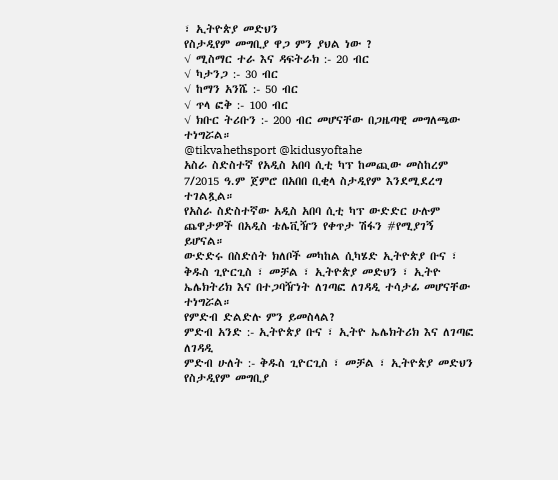፣ ኢትዮጵያ መድህን
የስታዲየም መግቢያ ዋጋ ምን ያህል ነው ?
√ ሚስማር ተራ እና ዳፍትራክ :- 20 ብር
√ ካታንጋ :- 30 ብር
√ ከማን አንሼ :- 50 ብር
√ ጥላ ፎቅ :- 100 ብር
√ ክቡር ትሪቡን :- 200 ብር መሆናቸው በጋዜጣዊ መግለጫው ተነግሯል።
@tikvahethsport @kidusyoftahe
አስራ ስድስተኛ የአዲስ አበባ ሲቲ ካፕ ከመጪው መስከረም 7/2015 ዓ.ም ጀምሮ በአበበ ቢቂላ ስታዲየም እንደሚደረግ ተገልጿል።
የአስራ ስድስተኛው አዲስ አበባ ሲቲ ካፕ ውድድር ሁሉም ጨዋታዎች በአዲስ ቴሌቪዥን የቀጥታ ሽፋን #የሚያገኝ ይሆናል።
ውድድሩ በስድሰት ክለቦች መካከል ሲካሄድ ኢትዮጵያ ቡና ፣ ቅዱስ ጊዮርጊስ ፣ መቻል ፣ ኢትዮጵያ መድህን ፣ ኢትዮ ኤሌክትሪክ እና በተጋባዥነት ለገጣፎ ለገዳዲ ተሳታፊ መሆናቸው ተነግሯል።
የምድብ ድልድሉ ምን ይመስላል?
ምድብ አንድ :- ኢትዮጵያ ቡና ፣ ኢትዮ ኤሌክትሪክ እና ለገጣፎ ለገዳዲ
ምድብ ሁለት :- ቅዱስ ጊዮርጊስ ፣ መቻል ፣ ኢትዮጵያ መድህን
የስታዲየም መግቢያ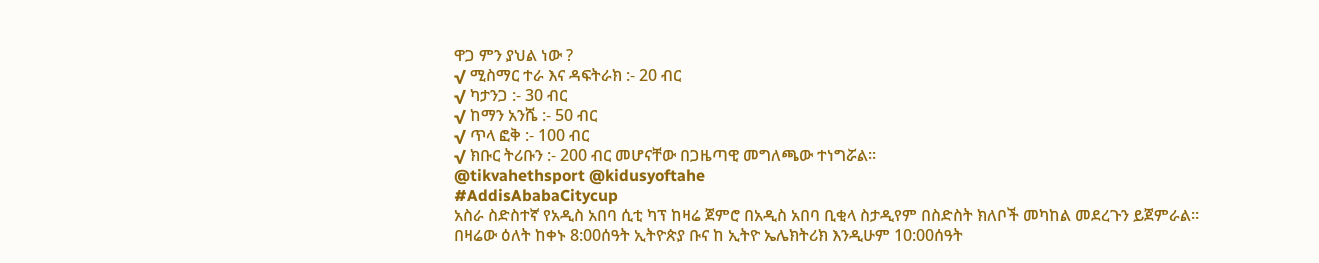ዋጋ ምን ያህል ነው ?
√ ሚስማር ተራ እና ዳፍትራክ :- 20 ብር
√ ካታንጋ :- 30 ብር
√ ከማን አንሼ :- 50 ብር
√ ጥላ ፎቅ :- 100 ብር
√ ክቡር ትሪቡን :- 200 ብር መሆናቸው በጋዜጣዊ መግለጫው ተነግሯል።
@tikvahethsport @kidusyoftahe
#AddisAbabaCitycup
አስራ ስድስተኛ የአዲስ አበባ ሲቲ ካፕ ከዛሬ ጀምሮ በአዲስ አበባ ቢቂላ ስታዲየም በስድስት ክለቦች መካከል መደረጉን ይጀምራል።
በዛሬው ዕለት ከቀኑ 8:00ሰዓት ኢትዮጵያ ቡና ከ ኢትዮ ኤሌክትሪክ እንዲሁም 10:00ሰዓት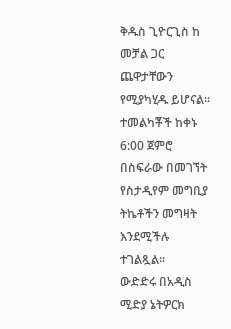ቅዱስ ጊዮርጊስ ከ መቻል ጋር ጨዋታቸውን የሚያካሂዱ ይሆናል።
ተመልካቾች ከቀኑ 6:00 ጀምሮ በስፍራው በመገኘት የስታዲየም መግቢያ ትኬቶችን መግዛት እንደሚችሉ ተገልጿል።
ውድድሩ በአዲስ ሚድያ ኔትዎርክ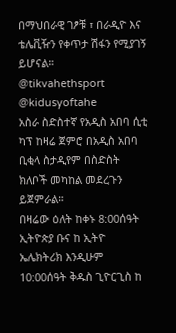በማህበራዊ ገፆቹ ፣ በራዲዮ እና ቴሌቪዥን የቀጥታ ሽፋን የሚያገኝ ይሆናል።
@tikvahethsport @kidusyoftahe
አስራ ስድስተኛ የአዲስ አበባ ሲቲ ካፕ ከዛሬ ጀምሮ በአዲስ አበባ ቢቂላ ስታዲየም በስድስት ክለቦች መካከል መደረጉን ይጀምራል።
በዛሬው ዕለት ከቀኑ 8:00ሰዓት ኢትዮጵያ ቡና ከ ኢትዮ ኤሌክትሪክ እንዲሁም 10:00ሰዓት ቅዱስ ጊዮርጊስ ከ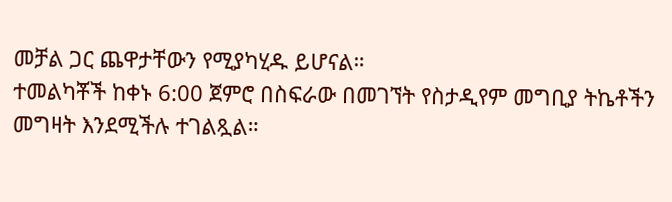መቻል ጋር ጨዋታቸውን የሚያካሂዱ ይሆናል።
ተመልካቾች ከቀኑ 6:00 ጀምሮ በስፍራው በመገኘት የስታዲየም መግቢያ ትኬቶችን መግዛት እንደሚችሉ ተገልጿል።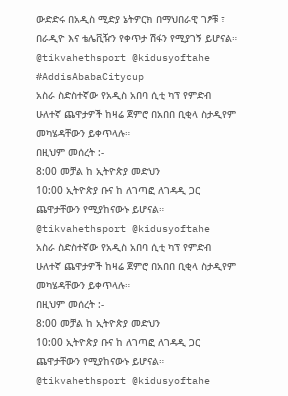ውድድሩ በአዲስ ሚድያ ኔትዎርክ በማህበራዊ ገፆቹ ፣ በራዲዮ እና ቴሌቪዥን የቀጥታ ሽፋን የሚያገኝ ይሆናል።
@tikvahethsport @kidusyoftahe
#AddisAbabaCitycup
አስራ ስድስተኛው የአዲስ አበባ ሲቲ ካፕ የምድብ ሁለተኛ ጨዋታዎች ከዛሬ ጀምሮ በአበበ ቢቂላ ስታዲየም መካሄዳቸውን ይቀጥላሉ።
በዚህም መሰረት :-
8:00 መቻል ከ ኢትዮጵያ መድህን
10:00 ኢትዮጵያ ቡና ከ ለገጣፎ ለገዳዲ ጋር ጨዋታቸውን የሚያከናውኑ ይሆናል።
@tikvahethsport @kidusyoftahe
አስራ ስድስተኛው የአዲስ አበባ ሲቲ ካፕ የምድብ ሁለተኛ ጨዋታዎች ከዛሬ ጀምሮ በአበበ ቢቂላ ስታዲየም መካሄዳቸውን ይቀጥላሉ።
በዚህም መሰረት :-
8:00 መቻል ከ ኢትዮጵያ መድህን
10:00 ኢትዮጵያ ቡና ከ ለገጣፎ ለገዳዲ ጋር ጨዋታቸውን የሚያከናውኑ ይሆናል።
@tikvahethsport @kidusyoftahe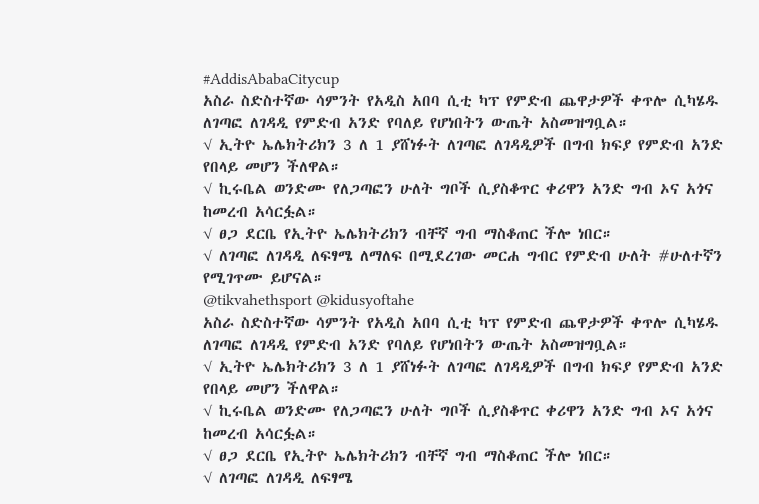#AddisAbabaCitycup
አስራ ስድስተኛው ሳምንት የአዲስ አበባ ሲቲ ካፕ የምድብ ጨዋታዎች ቀጥሎ ሲካሄዱ ለገጣፎ ለገዳዲ የምድብ አንድ የባለይ የሆነበትን ውጤት አስመዝግቧል።
√ ኢትዮ ኤሌክትሪክን 3 ለ 1 ያሸነፉት ለገጣፎ ለገዳዲዎች በግብ ክፍያ የምድብ አንድ የበላይ መሆን ችለዋል።
√ ኪሩቤል ወንድሙ የለጋጣፎን ሁለት ግቦች ሲያስቆጥር ቀሪዋን አንድ ግብ ኦና አጎና ከመረብ አሳርፏል።
√ ፀጋ ደርቤ የኢትዮ ኤሌክትሪክን ብቸኛ ግብ ማስቆጠር ችሎ ነበር።
√ ለገጣፎ ለገዳዲ ለፍፃሜ ለማለፍ በሚደረገው መርሐ ግብር የምድብ ሁለት #ሁለተኛን የሚገጥሙ ይሆናል።
@tikvahethsport @kidusyoftahe
አስራ ስድስተኛው ሳምንት የአዲስ አበባ ሲቲ ካፕ የምድብ ጨዋታዎች ቀጥሎ ሲካሄዱ ለገጣፎ ለገዳዲ የምድብ አንድ የባለይ የሆነበትን ውጤት አስመዝግቧል።
√ ኢትዮ ኤሌክትሪክን 3 ለ 1 ያሸነፉት ለገጣፎ ለገዳዲዎች በግብ ክፍያ የምድብ አንድ የበላይ መሆን ችለዋል።
√ ኪሩቤል ወንድሙ የለጋጣፎን ሁለት ግቦች ሲያስቆጥር ቀሪዋን አንድ ግብ ኦና አጎና ከመረብ አሳርፏል።
√ ፀጋ ደርቤ የኢትዮ ኤሌክትሪክን ብቸኛ ግብ ማስቆጠር ችሎ ነበር።
√ ለገጣፎ ለገዳዲ ለፍፃሜ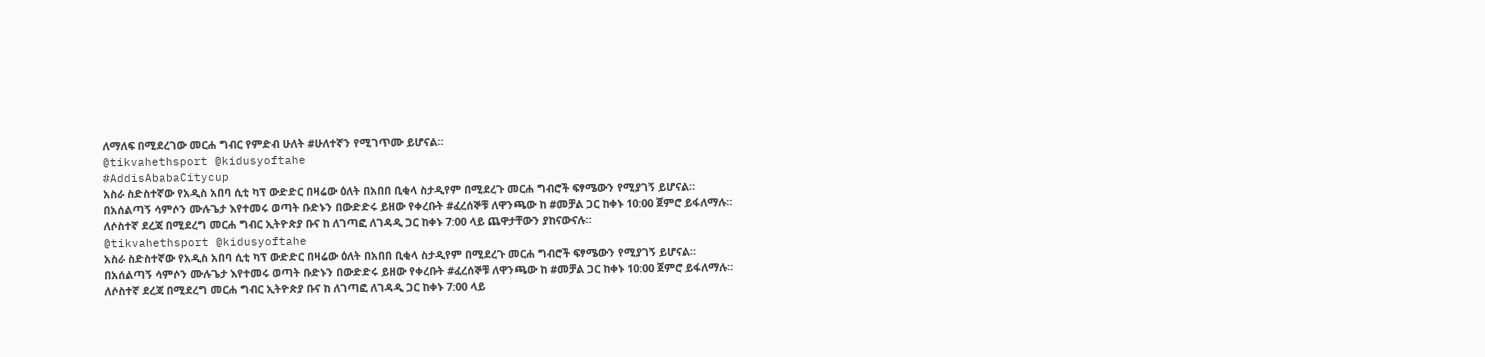ለማለፍ በሚደረገው መርሐ ግብር የምድብ ሁለት #ሁለተኛን የሚገጥሙ ይሆናል።
@tikvahethsport @kidusyoftahe
#AddisAbabaCitycup
አስራ ስድስተኛው የአዲስ አበባ ሲቲ ካፕ ውድድር በዛሬው ዕለት በአበበ ቢቂላ ስታዲየም በሚደረጉ መርሐ ግብሮች ፍፃሜውን የሚያገኝ ይሆናል።
በአሰልጣኝ ሳምሶን ሙሉጌታ እየተመሩ ወጣት ቡድኑን በውድድሩ ይዘው የቀረቡት #ፈረሰኞቹ ለዋንጫው ከ #መቻል ጋር ከቀኑ 10:00 ጀምሮ ይፋለማሉ።
ለሶስተኛ ደረጃ በሚደረግ መርሐ ግብር ኢትዮጵያ ቡና ከ ለገጣፎ ለገዳዲ ጋር ከቀኑ 7:00 ላይ ጨዋታቸውን ያከናውናሉ።
@tikvahethsport @kidusyoftahe
አስራ ስድስተኛው የአዲስ አበባ ሲቲ ካፕ ውድድር በዛሬው ዕለት በአበበ ቢቂላ ስታዲየም በሚደረጉ መርሐ ግብሮች ፍፃሜውን የሚያገኝ ይሆናል።
በአሰልጣኝ ሳምሶን ሙሉጌታ እየተመሩ ወጣት ቡድኑን በውድድሩ ይዘው የቀረቡት #ፈረሰኞቹ ለዋንጫው ከ #መቻል ጋር ከቀኑ 10:00 ጀምሮ ይፋለማሉ።
ለሶስተኛ ደረጃ በሚደረግ መርሐ ግብር ኢትዮጵያ ቡና ከ ለገጣፎ ለገዳዲ ጋር ከቀኑ 7:00 ላይ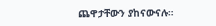ጨዋታቸውን ያከናውናሉ።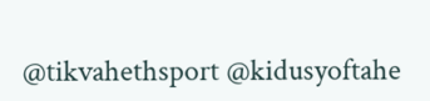@tikvahethsport @kidusyoftahe